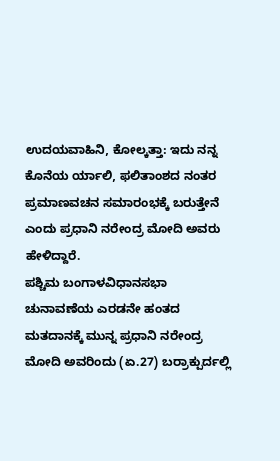ಉದಯವಾಹಿನಿ, ಕೋಲ್ಕತ್ತಾ: ಇದು ನನ್ನ ಕೊನೆಯ ರ್ಯಾಲಿ, ಫಲಿತಾಂಶದ ನಂತರ ಪ್ರಮಾಣವಚನ ಸಮಾರಂಭಕ್ಕೆ ಬರುತ್ತೇನೆ ಎಂದು ಪ್ರಧಾನಿ ನರೇಂದ್ರ ಮೋದಿ ಅವರು ಹೇಳಿದ್ದಾರೆ.
ಪಶ್ಚಿಮ ಬಂಗಾಳವಿಧಾನಸಭಾ ಚುನಾವಣೆಯ ಎರಡನೇ ಹಂತದ ಮತದಾನಕ್ಕೆ ಮುನ್ನ ಪ್ರಧಾನಿ ನರೇಂದ್ರ ಮೋದಿ ಅವರಿಂದು (ಏ.27) ಬರ್ರಾಕ್ಪುರ್ದಲ್ಲಿ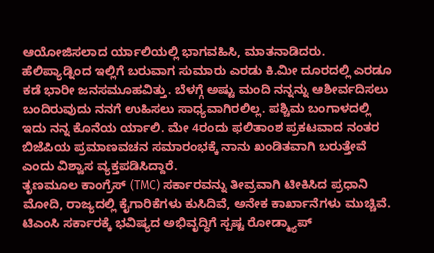ಆಯೋಜಿಸಲಾದ ರ್ಯಾಲಿಯಲ್ಲಿ ಭಾಗವಹಿಸಿ, ಮಾತನಾಡಿದರು. ಹೆಲಿಪ್ಯಾಡ್ನಿಂದ ಇಲ್ಲಿಗೆ ಬರುವಾಗ ಸುಮಾರು ಎರಡು ಕಿ.ಮೀ ದೂರದಲ್ಲಿ ಎರಡೂ ಕಡೆ ಭಾರೀ ಜನಸಮೂಹವಿತ್ತು. ಬೆಳಗ್ಗೆ ಅಷ್ಟು ಮಂದಿ ನನ್ನನ್ನು ಆಶೀರ್ವದಿಸಲು ಬಂದಿರುವುದು ನನಗೆ ಉಹಿಸಲು ಸಾಧ್ಯವಾಗಿರಲಿಲ್ಲ. ಪಶ್ಚಿಮ ಬಂಗಾಳದಲ್ಲಿ ಇದು ನನ್ನ ಕೊನೆಯ ರ್ಯಾಲಿ. ಮೇ 4ರಂದು ಫಲಿತಾಂಶ ಪ್ರಕಟವಾದ ನಂತರ ಬಿಜೆಪಿಯ ಪ್ರಮಾಣವಚನ ಸಮಾರಂಭಕ್ಕೆ ನಾನು ಖಂಡಿತವಾಗಿ ಬರುತ್ತೇವೆ ಎಂದು ವಿಶ್ವಾಸ ವ್ಯಕ್ತಪಡಿಸಿದ್ದಾರೆ.
ತೃಣಮೂಲ ಕಾಂಗ್ರೆಸ್ (TMC) ಸರ್ಕಾರವನ್ನು ತೀವ್ರವಾಗಿ ಟೀಕಿಸಿದ ಪ್ರಧಾನಿ ಮೋದಿ, ರಾಜ್ಯದಲ್ಲಿ ಕೈಗಾರಿಕೆಗಳು ಕುಸಿದಿವೆ, ಅನೇಕ ಕಾರ್ಖಾನೆಗಳು ಮುಚ್ಚಿವೆ. ಟಿಎಂಸಿ ಸರ್ಕಾರಕ್ಕೆ ಭವಿಷ್ಯದ ಅಭಿವೃದ್ಧಿಗೆ ಸ್ಪಷ್ಟ ರೋಡ್ಮ್ಯಾಪ್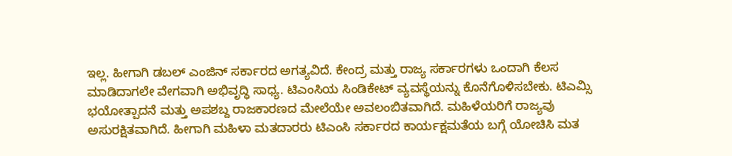ಇಲ್ಲ. ಹೀಗಾಗಿ ಡಬಲ್ ಎಂಜಿನ್ ಸರ್ಕಾರದ ಅಗತ್ಯವಿದೆ. ಕೇಂದ್ರ ಮತ್ತು ರಾಜ್ಯ ಸರ್ಕಾರಗಳು ಒಂದಾಗಿ ಕೆಲಸ ಮಾಡಿದಾಗಲೇ ವೇಗವಾಗಿ ಅಭಿವೃದ್ಧಿ ಸಾಧ್ಯ. ಟಿಎಂಸಿಯ ಸಿಂಡಿಕೇಟ್ ವ್ಯವಸ್ಥೆಯನ್ನು ಕೊನೆಗೊಳಿಸಬೇಕು. ಟಿಎಮ್ಸಿ ಭಯೋತ್ಪಾದನೆ ಮತ್ತು ಅಪಶಬ್ದ ರಾಜಕಾರಣದ ಮೇಲೆಯೇ ಅವಲಂಬಿತವಾಗಿದೆ. ಮಹಿಳೆಯರಿಗೆ ರಾಜ್ಯವು ಅಸುರಕ್ಷಿತವಾಗಿದೆ. ಹೀಗಾಗಿ ಮಹಿಳಾ ಮತದಾರರು ಟಿಎಂಸಿ ಸರ್ಕಾರದ ಕಾರ್ಯಕ್ಷಮತೆಯ ಬಗ್ಗೆ ಯೋಚಿಸಿ ಮತ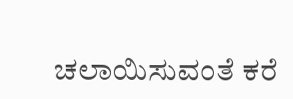ಚಲಾಯಿಸುವಂತೆ ಕರೆ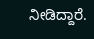ನೀಡಿದ್ದಾರೆ.